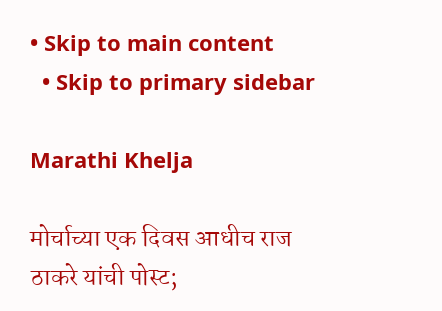• Skip to main content
  • Skip to primary sidebar

Marathi Khelja

मोर्चाच्या एक दिवस आधीच राज ठाकरे यांची पोस्ट;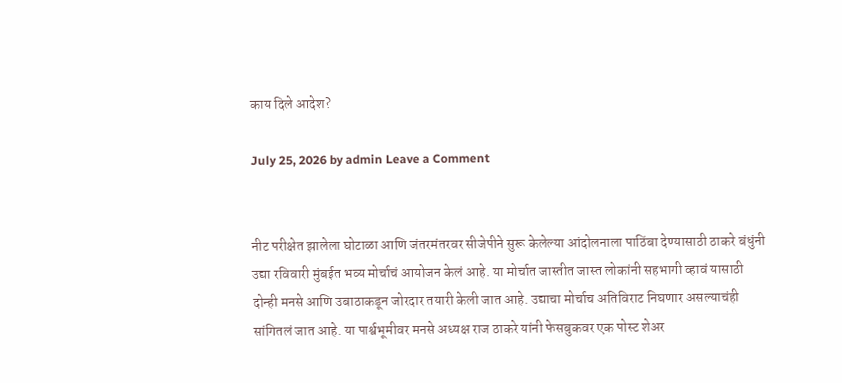काय दिले आदेश?

July 25, 2026 by admin Leave a Comment


नीट परीक्षेत झालेला घोटाळा आणि जंतरमंतरवर सीजेपीने सुरू केलेल्या आंदोलनाला पाठिंबा देण्यासाठी ठाकरे बंधुंनी उद्या रविवारी मुंबईत भव्य मोर्चाचं आयोजन केलं आहे. या मोर्चात जास्तीत जास्त लोकांनी सहभागी व्हावं यासाठी दोन्ही मनसे आणि उबाठाकडून जोरदार तयारी केली जात आहे. उद्याचा मोर्चाच अतिविराट निघणार असल्याचंही सांगितलं जात आहे. या पार्श्वभूमीवर मनसे अध्यक्ष राज ठाकरे यांनी फेसबुकवर एक पोस्ट शेअर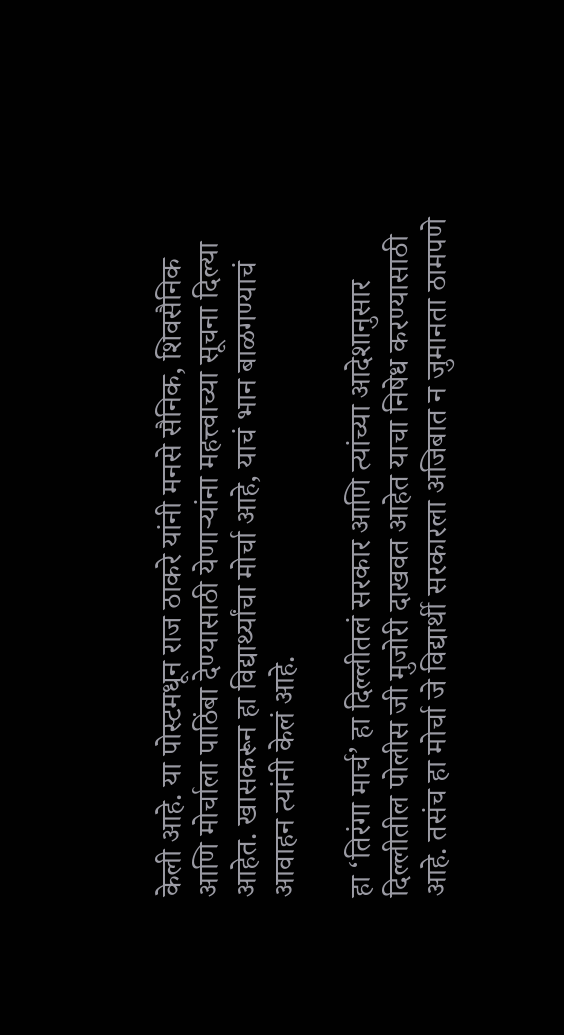केली आहे. या पोस्टमधून राज ठाकरे यांनी मनसे सैनिक, शिवसैनिक आणि मोर्चाला पाठिंबा देण्यासाठी येणाऱ्यांना महत्त्वाच्या सूचना दिल्या आहेत. खासकरून हा विद्यार्थ्यांचा मोर्चा आहे, याचं भान बाळगण्याचं आवाहन त्यांनी केलं आहे.

हा ‘तिरंगा मार्च’ हा दिल्लीतलं सरकार आणि त्यांच्या आदेशानुसार दिल्लीतील पोलीस जी मुजोरी दाखवत आहेत याचा निषेध करण्यासाठी आहे. तसंच हा मोर्चा जे विद्यार्थी सरकारला अजिबात न जुमानता ठामपणे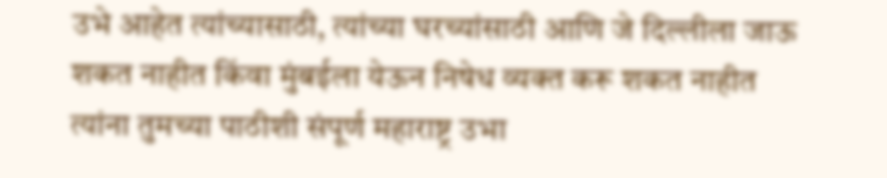उभे आहेत त्यांच्यासाठी, त्यांच्या घरच्यांसाठी आणि जे दिल्लीला जाऊ शकत नाहीत किंवा मुंबईला येऊन निषेध व्यक्त करू शकत नाहीत त्यांना तुमच्या पाठीशी संपूर्ण महाराष्ट्र उभा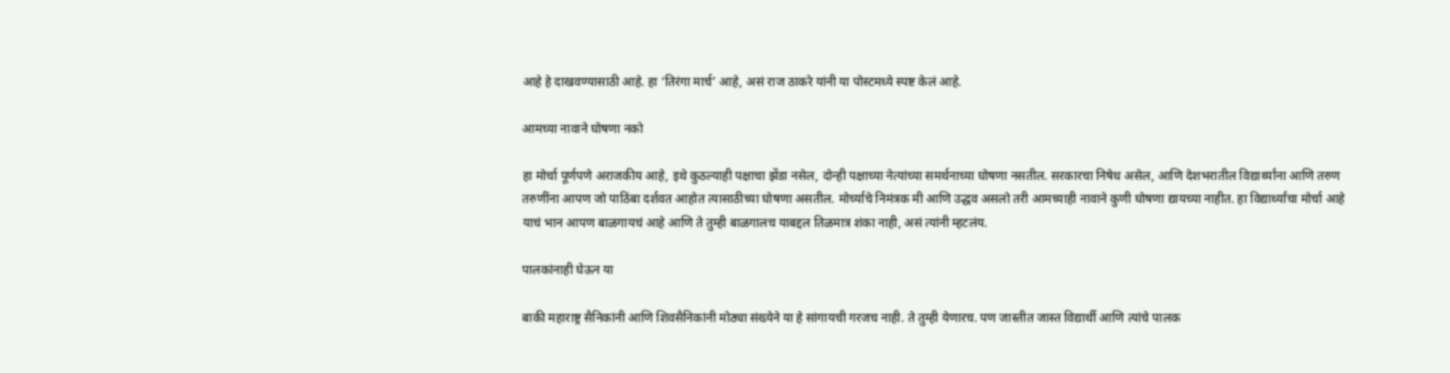आहे हे दाखवण्यासाठी आहे. हा ‘तिरंगा मार्च’ आहे, असं राज ठाकरे यांनी या पोस्टमध्ये स्पष्ट केलं आहे.

आमच्या नावाने घोषणा नको

हा मोर्चा पूर्णपणे अराजकीय आहे, इथे कुठल्याही पक्षाचा झेंडा नसेल, दोन्ही पक्षाच्या नेत्यांच्या समर्थनाच्या घोषणा नसतील. सरकारचा निषेध असेल, आणि देशभरातील विद्यार्थ्यांना आणि तरुण तरुणींना आपण जो पाठिंबा दर्शवत आहोत त्यासाठीच्या घोषणा असतील. मोर्च्याचे निमंत्रक मी आणि उद्धव असलो तरी आमच्याही नावाने कुणी घोषणा द्यायच्या नाहीत. हा विद्यार्थ्यांचा मोर्चा आहे याचं भान आपण बाळगायचं आहे आणि ते तुम्ही बाळगालच याबद्दल तिळमात्र शंका नाही, असं त्यांनी म्हटलंय.

पालकांनाही घेऊन या

बाकी महाराष्ट्र सैनिकांनी आणि शिवसैनिकांनी मोठ्या संख्येने या हे सांगायची गरजच नाही. ते तुम्ही येणारच. पण जास्तीत जास्त विद्यार्थी आणि त्यांचे पालक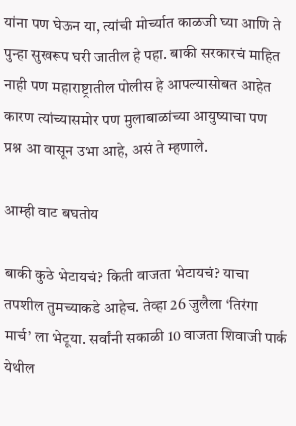यांना पण घेऊन या, त्यांची मोर्च्यात काळजी घ्या आणि ते पुन्हा सुखरूप घरी जातील हे पहा. बाकी सरकारचं माहित नाही पण महाराष्ट्रातील पोलीस हे आपल्यासोबत आहेत कारण त्यांच्यासमोर पण मुलाबाळांच्या आयुष्याचा पण प्रश्न आ वासून उभा आहे, असं ते म्हणाले.

आम्ही वाट बघतोय

बाकी कुठे भेटायचं? किती वाजता भेटायचं? याचा तपशील तुमच्याकडे आहेच. तेव्हा 26 जुलैला ‘तिरंगा मार्च’ ला भेटूया. सर्वांनी सकाळी 10 वाजता शिवाजी पार्क येथील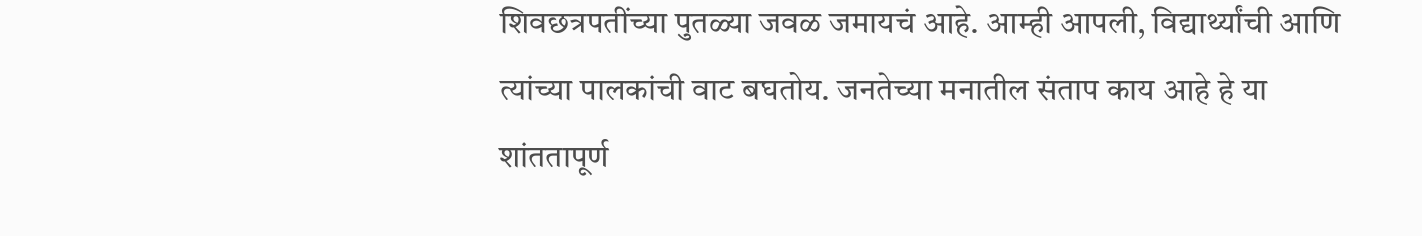शिवछत्रपतींच्या पुतळ्या जवळ जमायचं आहे. आम्ही आपली, विद्यार्थ्यांची आणि त्यांच्या पालकांची वाट बघतोय. जनतेच्या मनातील संताप काय आहे हे या शांततापूर्ण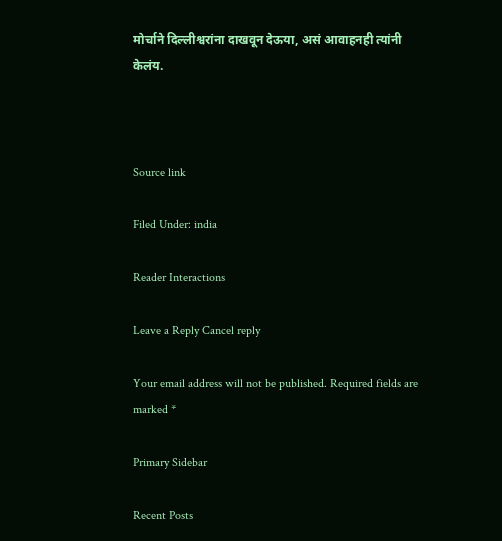मोर्चाने दिल्लीश्वरांना दाखवून देऊया, असं आवाहनही त्यांनी केलंय.



Source link

Filed Under: india

Reader Interactions

Leave a Reply Cancel reply

Your email address will not be published. Required fields are marked *

Primary Sidebar

Recent Posts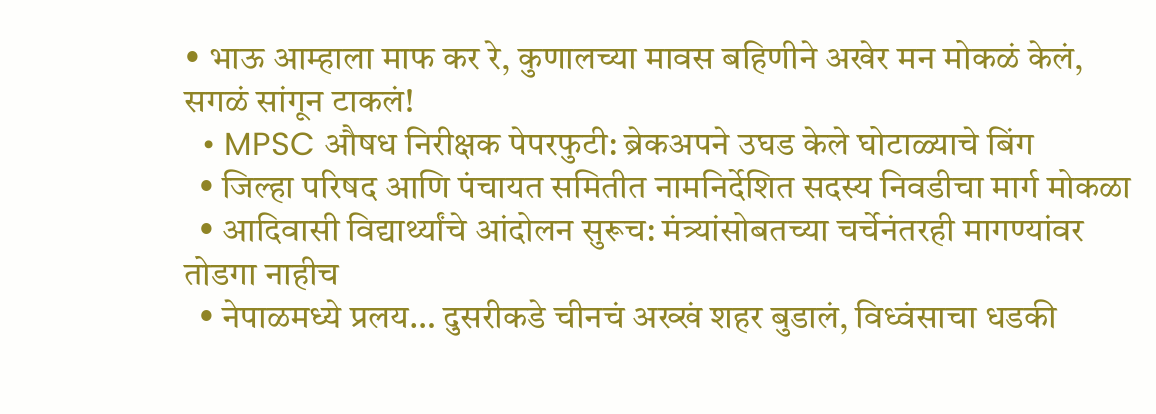• भाऊ आम्हाला माफ कर रे, कुणालच्या मावस बहिणीने अखेर मन मोकळं केलं, सगळं सांगून टाकलं!
  • MPSC औषध निरीक्षक पेपरफुटी: ब्रेकअपने उघड केले घोटाळ्याचे बिंग
  • जिल्हा परिषद आणि पंचायत समितीत नामनिर्देशित सदस्य निवडीचा मार्ग मोकळा
  • आदिवासी विद्यार्थ्यांचे आंदोलन सुरूच: मंत्र्यांसोबतच्या चर्चेनंतरही मागण्यांवर तोडगा नाहीच
  • नेपाळमध्ये प्रलय… दुसरीकडे चीनचं अख्खं शहर बुडालं, विध्वंसाचा धडकी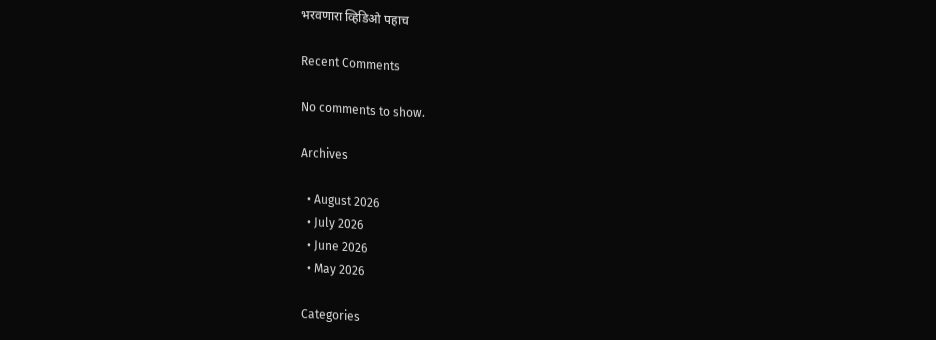भरवणारा व्हिडिओ पहाच

Recent Comments

No comments to show.

Archives

  • August 2026
  • July 2026
  • June 2026
  • May 2026

Categories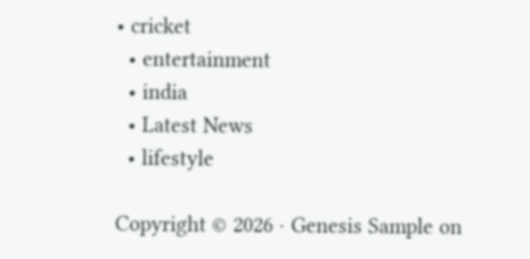• cricket
  • entertainment
  • india
  • Latest News
  • lifestyle

Copyright © 2026 · Genesis Sample on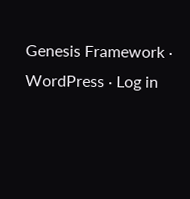Genesis Framework · WordPress · Log in